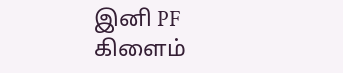இனி PF கிளைம்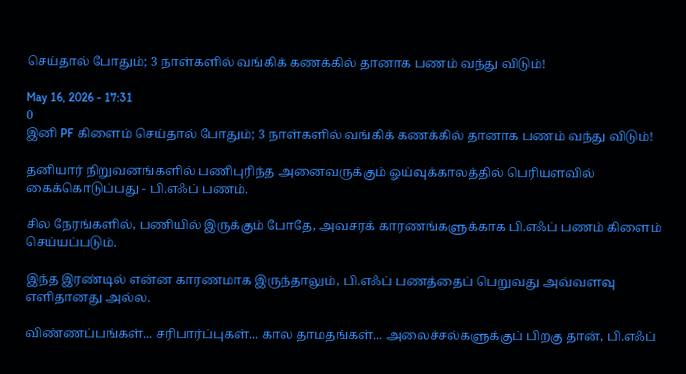செய்தால் போதும்; 3 நாள்களில் வங்கிக் கணக்கில் தானாக பணம் வந்து விடும்!

May 16, 2026 - 17:31
0
இனி PF கிளைம் செய்தால் போதும்; 3 நாள்களில் வங்கிக் கணக்கில் தானாக பணம் வந்து விடும்!

தனியார் நிறுவனங்களில் பணிபுரிந்த அனைவருக்கும் ஓய்வுக்காலத்தில் பெரியளவில் கைக்கொடுப்பது - பி.எஃப் பணம்.

சில நேரங்களில், பணியில் இருக்கும் போதே, அவசரக் காரணங்களுக்காக பி.எஃப் பணம் கிளைம் செய்யப்படும்.

இந்த இரண்டில் என்ன காரணமாக இருந்தாலும், பி.எஃப் பணத்தைப் பெறுவது அவ்வளவு எளிதானது அல்ல.

விண்ணப்பங்கள்... சரிபார்ப்புகள்... கால தாமதங்கள்... அலைச்சல்களுக்குப் பிறகு தான், பி.எஃப்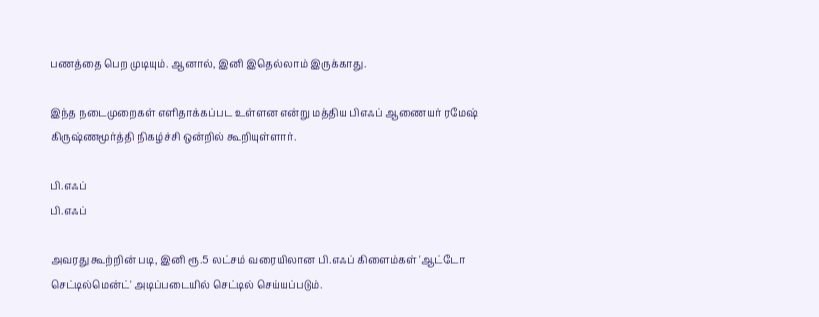பணத்தை பெற முடியும். ஆனால், இனி இதெல்லாம் இருக்காது.

இந்த நடைமுறைகள் எளிதாக்கப்பட உள்ளன என்று மத்திய பிஎஃப் ஆணையர் ரமேஷ் கிருஷ்ணமூர்த்தி நிகழ்ச்சி ஒன்றில் கூறியுள்ளார்.

பி.எஃப்
பி.எஃப்

அவரது கூற்றின் படி, இனி ரூ.5 லட்சம் வரையிலான பி.எஃப் கிளைம்கள் 'ஆட்டோ செட்டில்மென்ட்' அடிப்படையில் செட்டில் செய்யப்படும்.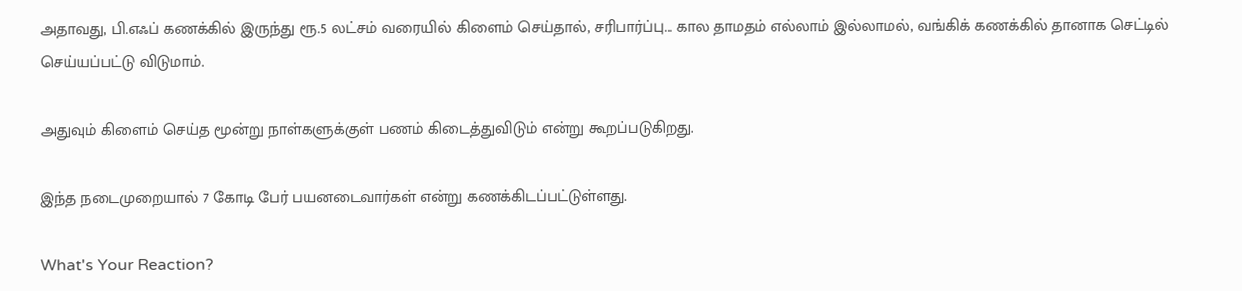அதாவது, பி.எஃப் கணக்கில் இருந்து ரூ.5 லட்சம் வரையில் கிளைம் செய்தால், சரிபார்ப்பு... கால தாமதம் எல்லாம் இல்லாமல், வங்கிக் கணக்கில் தானாக செட்டில் செய்யப்பட்டு விடுமாம்.

அதுவும் கிளைம் செய்த மூன்று நாள்களுக்குள் பணம் கிடைத்துவிடும் என்று கூறப்படுகிறது.

இந்த நடைமுறையால் 7 கோடி பேர் பயனடைவார்கள் என்று கணக்கிடப்பட்டுள்ளது.

What's Your Reaction?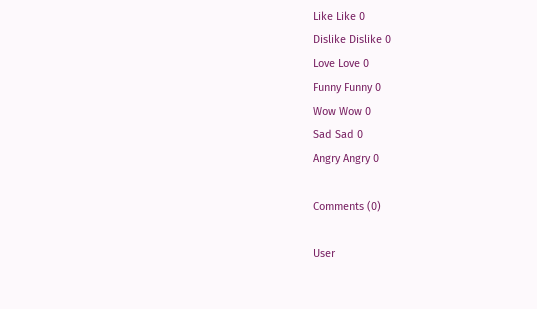Like Like 0
Dislike Dislike 0
Love Love 0
Funny Funny 0
Wow Wow 0
Sad Sad 0
Angry Angry 0

Comments (0)

User